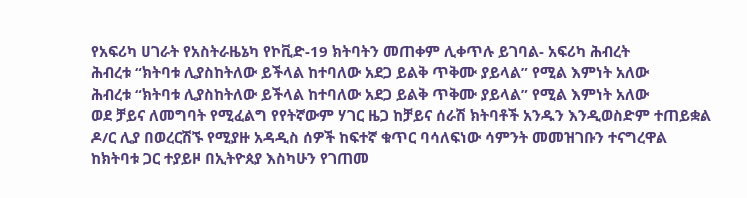የአፍሪካ ሀገራት የአስትራዜኔካ የኮቪድ-19 ክትባትን መጠቀም ሊቀጥሉ ይገባል- አፍሪካ ሕብረት
ሕብረቱ “ክትባቱ ሊያስከትለው ይችላል ከተባለው አደጋ ይልቅ ጥቅሙ ያይላል” የሚል እምነት አለው
ሕብረቱ “ክትባቱ ሊያስከትለው ይችላል ከተባለው አደጋ ይልቅ ጥቅሙ ያይላል” የሚል እምነት አለው
ወደ ቻይና ለመግባት የሚፈልግ የየትኛውም ሃገር ዜጋ ከቻይና ሰራሽ ክትባቶች አንዱን እንዲወስድም ተጠይቋል
ዶ/ር ሊያ በወረርሽኙ የሚያዙ አዳዲስ ሰዎች ከፍተኛ ቁጥር ባሳለፍነው ሳምንት መመዝገቡን ተናግረዋል
ከክትባቱ ጋር ተያይዞ በኢትዮጰያ እስካሁን የገጠመ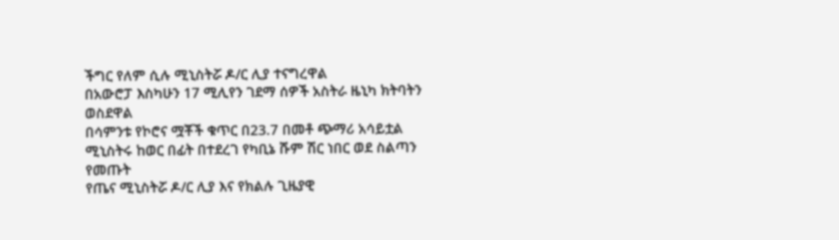ችግር የለም ሲሉ ሚኒስትሯ ዶ/ር ሊያ ተናግረዋል
በአውሮፓ እስካሁን 17 ሚሊየን ገደማ ሰዎች አስትራ ዜኒካ ክትባትን ወስደዋል
በሳምንቱ የኮሮና ሟቾች ቁጥር በ23.7 በመቶ ጭማሪ አሳይቷል
ሚኒስትሩ ከወር በፊት በተደረገ የካቢኔ ሹም ሽር ነበር ወደ ስልጣን የመጡት
የጤና ሚኒስትሯ ዶ/ር ሊያ እና የክልሉ ጊዜያዊ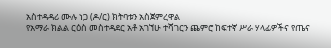አስተዳዳሪ ሙሉ ነጋ (ዶ/ር) ክትባቱን አስጀምረዋል
የአማራ ክልል ርዕስ መስተዳደር አቶ አገኘሁ ተሻገርን ጨምሮ ከፍተኛ ሥራ ሃላፊዎችና የጤና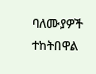ባለሙያዎች ተከትበዋል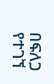በፍለጋ የተገኘ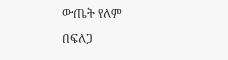ውጤት የለም
በፍለጋ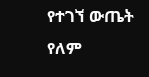የተገኘ ውጤት የለም